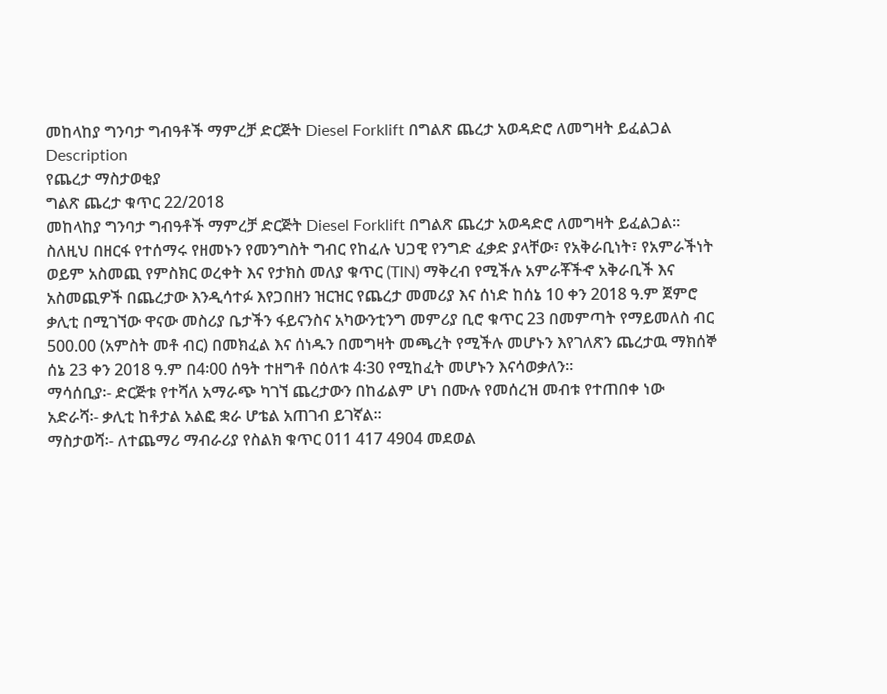መከላከያ ግንባታ ግብዓቶች ማምረቻ ድርጅት Diesel Forklift በግልጽ ጨረታ አወዳድሮ ለመግዛት ይፈልጋል
Description
የጨረታ ማስታወቂያ
ግልጽ ጨረታ ቁጥር 22/2018
መከላከያ ግንባታ ግብዓቶች ማምረቻ ድርጅት Diesel Forklift በግልጽ ጨረታ አወዳድሮ ለመግዛት ይፈልጋል።
ስለዚህ በዘርፋ የተሰማሩ የዘመኑን የመንግስት ግብር የከፈሉ ህጋዊ የንግድ ፈቃድ ያላቸው፣ የአቅራቢነት፣ የአምራችነት ወይም አስመጪ የምስክር ወረቀት እና የታክስ መለያ ቁጥር (TIN) ማቅረብ የሚችሉ አምራቾችኆ አቅራቢች እና አስመጪዎች በጨረታው እንዲሳተፉ እየጋበዘን ዝርዝር የጨረታ መመሪያ እና ሰነድ ከሰኔ 10 ቀን 2018 ዓ.ም ጀምሮ ቃሊቲ በሚገኘው ዋናው መስሪያ ቤታችን ፋይናንስና አካውንቲንግ መምሪያ ቢሮ ቁጥር 23 በመምጣት የማይመለስ ብር 500.00 (አምስት መቶ ብር) በመክፈል እና ሰነዱን በመግዛት መጫረት የሚችሉ መሆኑን እየገለጽን ጨረታዉ ማክሰኞ ሰኔ 23 ቀን 2018 ዓ.ም በ4፡00 ሰዓት ተዘግቶ በዕለቱ 4፡30 የሚከፈት መሆኑን እናሳወቃለን።
ማሳሰቢያ፡- ድርጅቱ የተሻለ አማራጭ ካገኘ ጨረታውን በከፊልም ሆነ በሙሉ የመሰረዝ መብቱ የተጠበቀ ነው
አድራሻ፡- ቃሊቲ ከቶታል አልፎ ቋራ ሆቴል አጠገብ ይገኛል።
ማስታወሻ፡- ለተጨማሪ ማብራሪያ የስልክ ቁጥር 011 417 4904 መደወል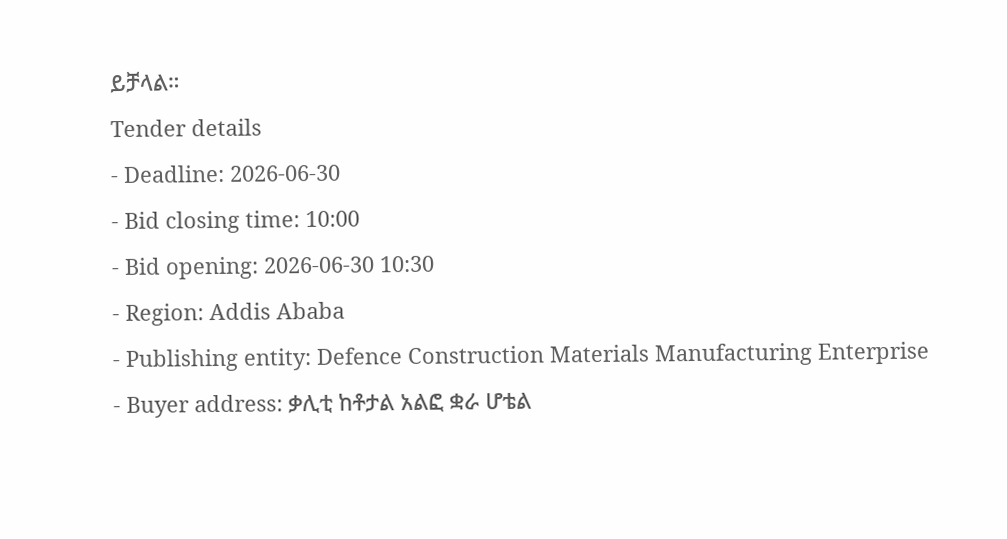ይቻላል።
Tender details
- Deadline: 2026-06-30
- Bid closing time: 10:00
- Bid opening: 2026-06-30 10:30
- Region: Addis Ababa
- Publishing entity: Defence Construction Materials Manufacturing Enterprise
- Buyer address: ቃሊቲ ከቶታል አልፎ ቋራ ሆቴል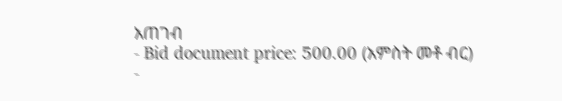አጠገብ
- Bid document price: 500.00 (አምስት መቶ ብር)
-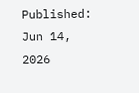Published: Jun 14, 2026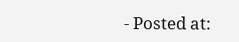- Posted at: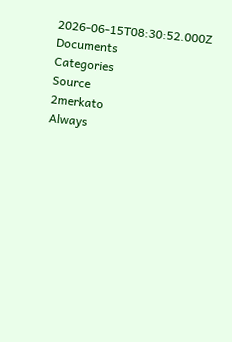2026-06-15T08:30:52.000Z
Documents
Categories
Source
2merkato
Always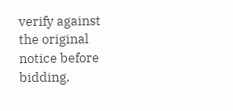verify against the original notice before bidding.